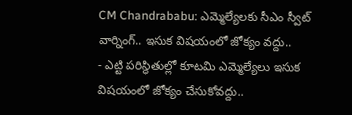CM Chandrababu: ఎమ్మెల్యేలకు సీఎం స్వీట్ వార్నింగ్.. ఇసుక విషయంలో జోక్యం వద్దు..
- ఎట్టి పరిస్థితుల్లో కూటమి ఎమ్మెల్యేలు ఇసుక విషయంలో జోక్యం చేసుకోవద్దు..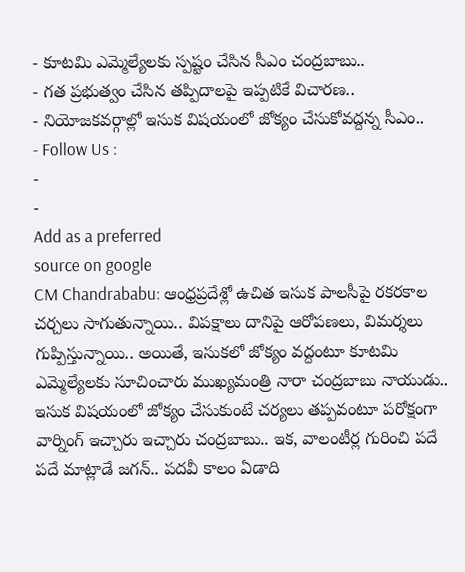- కూటమి ఎమ్మెల్యేలకు స్పష్టం చేసిన సీఎం చంద్రబాబు..
- గత ప్రభుత్వం చేసిన తప్పిదాలపై ఇప్పటికే విచారణ..
- నియోజకవర్గాల్లో ఇసుక విషయంలో జోక్యం చేసుకోవద్దన్న సీఎం..
- Follow Us :
-
-
Add as a preferred
source on google
CM Chandrababu: ఆంధ్రప్రదేశ్లో ఉచిత ఇసుక పాలసీపై రకరకాల చర్చలు సాగుతున్నాయి.. విపక్షాలు దానిపై ఆరోపణలు, విమర్శలు గుప్పిస్తున్నాయి.. అయితే, ఇసుకలో జోక్యం వద్దంటూ కూటమి ఎమ్మెల్యేలకు సూచించారు ముఖ్యమంత్రి నారా చంద్రబాబు నాయుడు.. ఇసుక విషయంలో జోక్యం చేసుకుంటే చర్యలు తప్పవంటూ పరోక్షంగా వార్నింగ్ ఇచ్చారు ఇచ్చారు చంద్రబాబు.. ఇక, వాలంటీర్ల గురించి పదే పదే మాట్లాడే జగన్.. పదవీ కాలం ఏడాది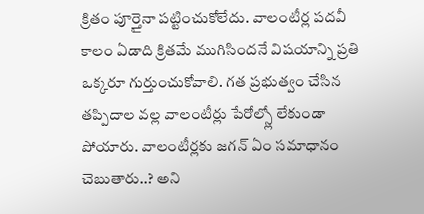క్రితం పూర్తైనా పట్టించుకోలేదు. వాలంటీర్ల పదవీ కాలం ఏడాది క్రితమే ముగిసిందనే విషయాన్ని ప్రతి ఒక్కరూ గుర్తుంచుకోవాలి. గత ప్రభుత్వం చేసిన తప్పిదాల వల్ల వాలంటీర్లు పేరోల్స్లో లేకుండా పోయారు. వాలంటీర్లకు జగన్ ఏం సమాధానం చెబుతారు..? అని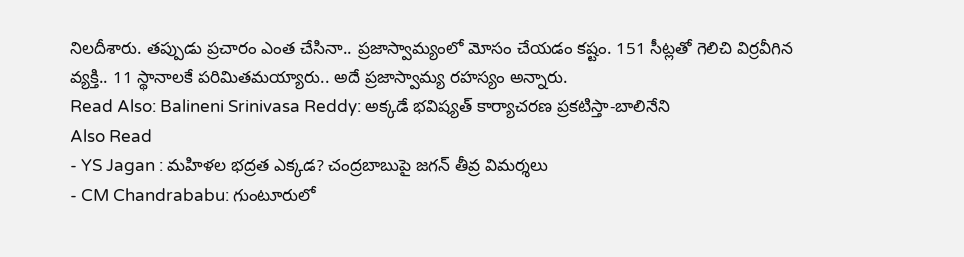నిలదీశారు. తప్పుడు ప్రచారం ఎంత చేసినా.. ప్రజాస్వామ్యంలో మోసం చేయడం కష్టం. 151 సీట్లతో గెలిచి విర్రవీగిన వ్యక్తి.. 11 స్థానాలకే పరిమితమయ్యారు.. అదే ప్రజాస్వామ్య రహస్యం అన్నారు.
Read Also: Balineni Srinivasa Reddy: అక్కడే భవిష్యత్ కార్యాచరణ ప్రకటిస్తా-బాలినేని
Also Read
- YS Jagan : మహిళల భద్రత ఎక్కడ? చంద్రబాబుపై జగన్ తీవ్ర విమర్శలు
- CM Chandrababu: గుంటూరులో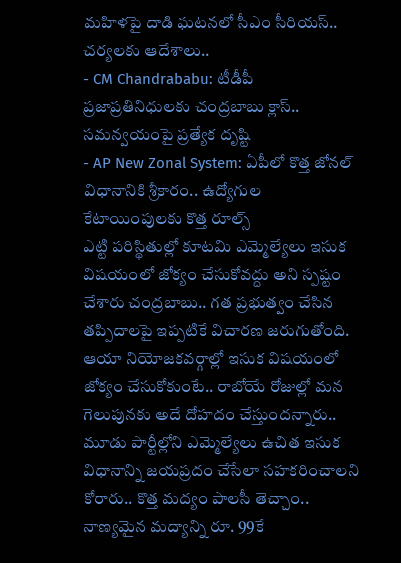మహిళపై దాడి ఘటనలో సీఎం సీరియస్.. చర్యలకు ఆదేశాలు..
- CM Chandrababu: టీడీపీ ప్రజాప్రతినిధులకు చంద్రబాబు క్లాస్.. సమన్వయంపై ప్రత్యేక దృష్టి
- AP New Zonal System: ఏపీలో కొత్త జోనల్ విధానానికి శ్రీకారం.. ఉద్యోగుల కేటాయింపులకు కొత్త రూల్స్
ఎట్టి పరిస్థితుల్లో కూటమి ఎమ్మెల్యేలు ఇసుక విషయంలో జోక్యం చేసుకోవద్దు అని స్పష్టం చేశారు చంద్రబాబు.. గత ప్రభుత్వం చేసిన తప్పిదాలపై ఇప్పటికే విచారణ జరుగుతోంది. ఆయా నియోజకవర్గాల్లో ఇసుక విషయంలో జోక్యం చేసుకోకుంటే.. రాబోయే రోజుల్లో మన గెలుపునకు అదే దోహదం చేస్తుందన్నారు.. మూడు పార్టీల్లోని ఎమ్మెల్యేలు ఉచిత ఇసుక విధానాన్ని జయప్రదం చేసేలా సహకరించాలని కోరారు.. కొత్త మద్యం పాలసీ తెచ్చాం.. నాణ్యమైన మద్యాన్ని రూ. 99కే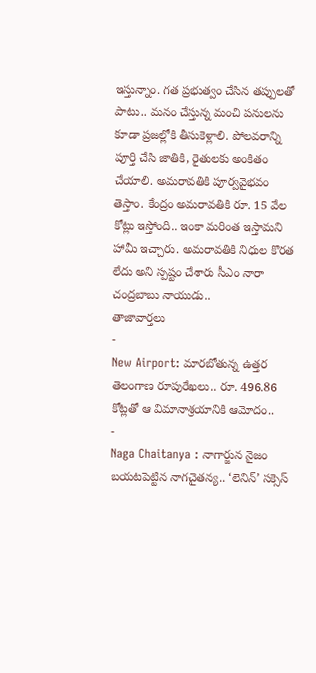ఇస్తున్నాం. గత ప్రభుత్వం చేసిన తప్పులతో పాటు.. మనం చేస్తున్న మంచి పనులను కూడా ప్రజల్లోకి తీసుకెళ్లాలి. పోలవరాన్ని పూర్తి చేసి జాతికి, రైతులకు అంకితం చేయాలి. అమరావతికి పూర్వవైభవం తెస్తాం. కేంద్రం అమరావతికి రూ. 15 వేల కోట్లు ఇస్తోంది.. ఇంకా మరింత ఇస్తామని హామీ ఇచ్చారు. అమరావతికి నిధుల కొరత లేదు అని స్పష్టం చేశారు సీఎం నారా చంద్రబాబు నాయుడు..
తాజావార్తలు
-
New Airport: మారబోతున్న ఉత్తర తెలంగాణ రూపురేఖలు.. రూ. 496.86 కోట్లతో ఆ విమానాశ్రయానికి ఆమోదం..
-
Naga Chaitanya : నాగార్జున నైజం బయటపెట్టిన నాగచైతన్య.. ‘లెనిన్’ సక్సెస్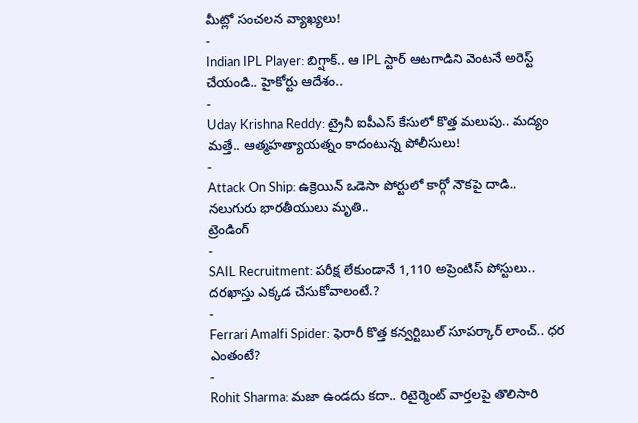మీట్లో సంచలన వ్యాఖ్యలు!
-
Indian IPL Player: బిగ్షాక్.. ఆ IPL స్టార్ ఆటగాడిని వెంటనే అరెస్ట్ చేయండి.. హైకోర్టు ఆదేశం..
-
Uday Krishna Reddy: ట్రైనీ ఐపీఎస్ కేసులో కొత్త మలుపు.. మద్యం మత్తే.. ఆత్మహత్యాయత్నం కాదంటున్న పోలీసులు!
-
Attack On Ship: ఉక్రెయిన్ ఒడెసా పోర్టులో కార్గో నౌకపై దాడి.. నలుగురు భారతీయులు మృతి..
ట్రెండింగ్
-
SAIL Recruitment: పరీక్ష లేకుండానే 1,110 అప్రెంటిస్ పోస్టులు.. దరఖాస్తు ఎక్కడ చేసుకోవాలంటే.?
-
Ferrari Amalfi Spider: ఫెరారీ కొత్త కన్వర్టిబుల్ సూపర్కార్ లాంచ్.. ధర ఎంతంటే?
-
Rohit Sharma: మజా ఉండదు కదా.. రిటైర్మెంట్ వార్తలపై తొలిసారి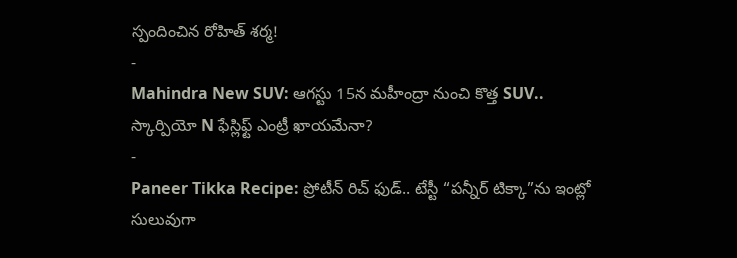స్పందించిన రోహిత్ శర్మ!
-
Mahindra New SUV: ఆగస్టు 15న మహీంద్రా నుంచి కొత్త SUV.. స్కార్పియో N ఫేస్లిఫ్ట్ ఎంట్రీ ఖాయమేనా?
-
Paneer Tikka Recipe: ప్రోటీన్ రిచ్ ఫుడ్.. టేస్టీ “పన్నీర్ టిక్కా”ను ఇంట్లో సులువుగా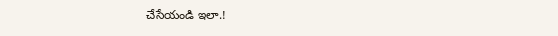చేసేయండి ఇలా.!